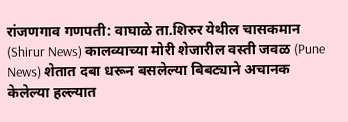रांजणगाव गणपती: वाघाळे ता.शिरुर येथील चासकमान (Shirur News) कालव्याच्या मोरी शेजारील वस्ती जवळ (Pune News) शेतात दबा धरून बसलेल्या बिबट्याने अचानक केलेल्या हल्ल्यात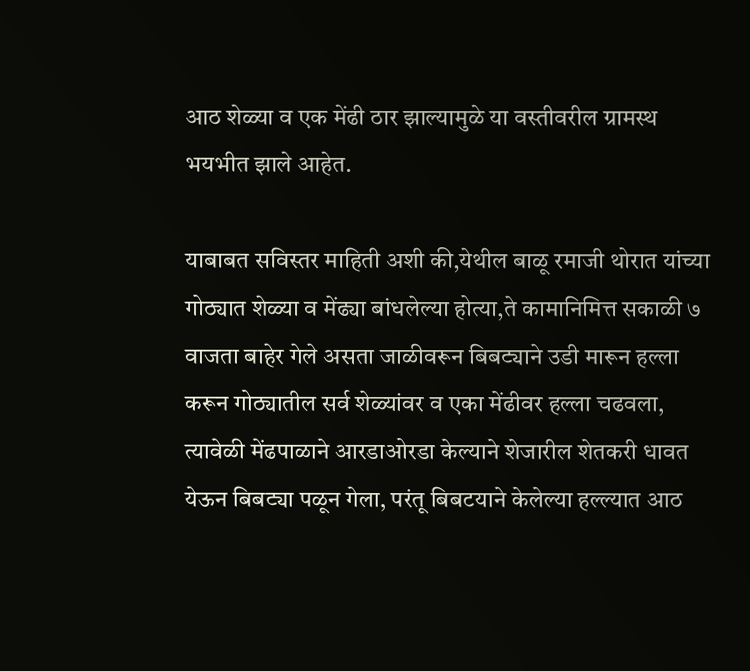आठ शेळ्या व एक मेंढी ठार झाल्यामुळे या वस्तीवरील ग्रामस्थ भयभीत झाले आहेत.

याबाबत सविस्तर माहिती अशी की,येथील बाळू रमाजी थोरात यांच्या गोठ्यात शेळ्या व मेंढ्या बांधलेल्या होत्या,ते कामानिमित्त सकाळी ७ वाजता बाहेर गेले असता जाळीवरून बिबट्याने उडी मारून हल्ला करून गोठ्यातील सर्व शेळ्यांवर व एका मेंढीवर हल्ला चढवला, त्यावेळी मेंढपाळाने आरडाओरडा केल्याने शेजारील शेतकरी धावत येऊन बिबट्या पळून गेला, परंतू बिबटयाने केलेल्या हल्ल्यात आठ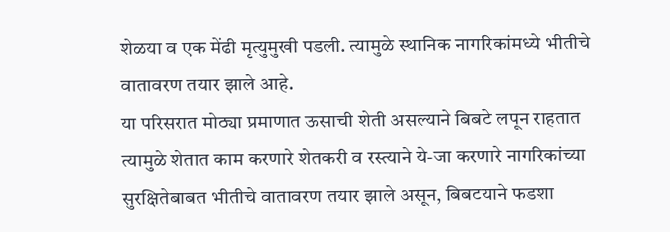शेळया व एक मेंढी मृत्युमुखी पडली. त्यामुळे स्थानिक नागरिकांमध्ये भीतीचे वातावरण तयार झाले आहे.
या परिसरात मोठ्या प्रमाणात ऊसाची शेती असल्याने बिबटे लपून राहतात त्यामुळे शेतात काम करणारे शेतकरी व रस्त्याने ये-जा करणारे नागरिकांच्या सुरक्षितेबाबत भीतीचे वातावरण तयार झाले असून, बिबटयाने फडशा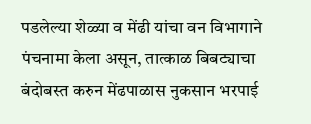पडलेल्या शेळ्या व मेंढी यांचा वन विभागाने पंचनामा केला असून, तात्काळ बिबट्याचा बंदोबस्त करुन मेंढपाळास नुकसान भरपाई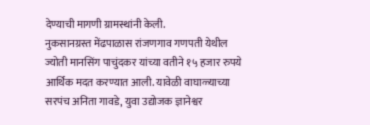देण्याची मागणी ग्रामस्थांनी केली.
नुकसानग्रस्त मेंढपाळास रांजणगाव गणपती येथील ज्योती मानसिंग पाचुंदकर यांच्या वतीने १५ हजार रुपये आर्थिक मदत करण्यात आली. यावेळी वाघाळ्याच्या सरपंच अनिता गावडे, युवा उद्योजक ज्ञानेश्वर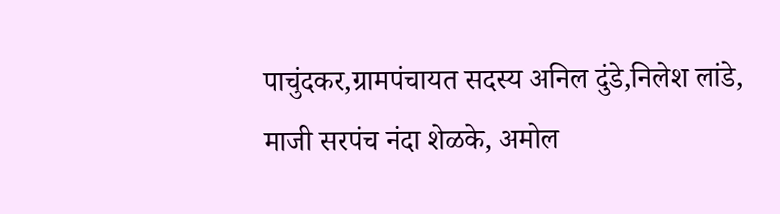पाचुंदकर,ग्रामपंचायत सदस्य अनिल दुंडे,निलेश लांडे, माजी सरपंच नंदा शेळके, अमोल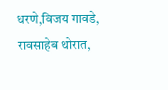धरणे,विजय गावडे, रावसाहेब थोरात,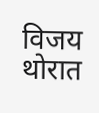विजय थोरात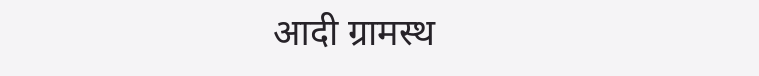आदी ग्रामस्थ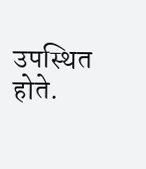उपस्थित होते.